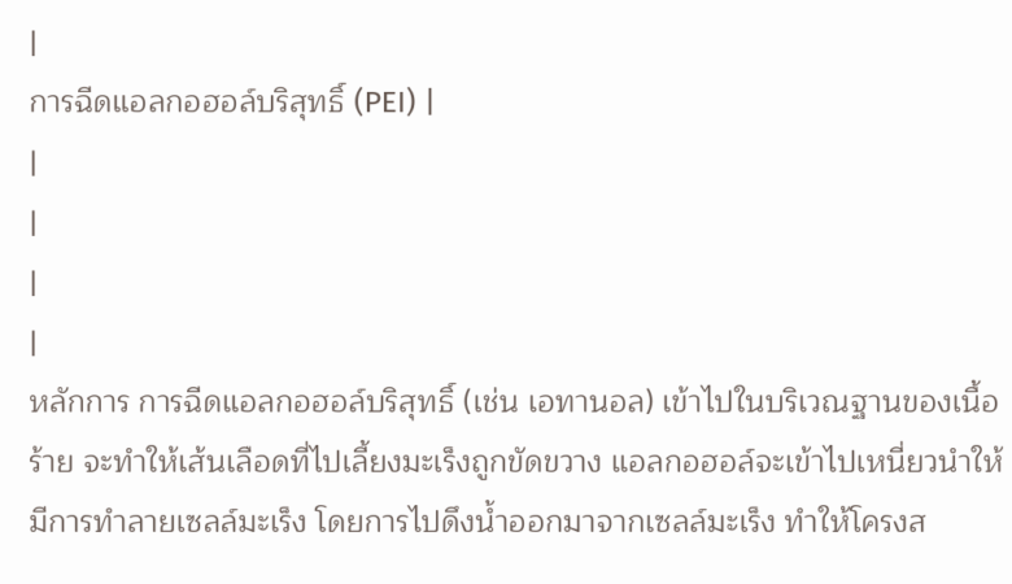|
การฉีดแอลกอฮอล์บริสุทธิ์ (PEI) |
|
|
|
|
หลักการ การฉีดแอลกอฮอล์บริสุทธิ์ (เช่น เอทานอล) เข้าไปในบริเวณฐานของเนื้อร้าย จะทำให้เส้นเลือดที่ไปเลี้ยงมะเร็งถูกขัดขวาง แอลกอฮอล์จะเข้าไปเหนี่ยวนำให้มีการทำลายเซลล์มะเร็ง โดยการไปดึงน้ำออกมาจากเซลล์มะเร็ง ทำให้โครงส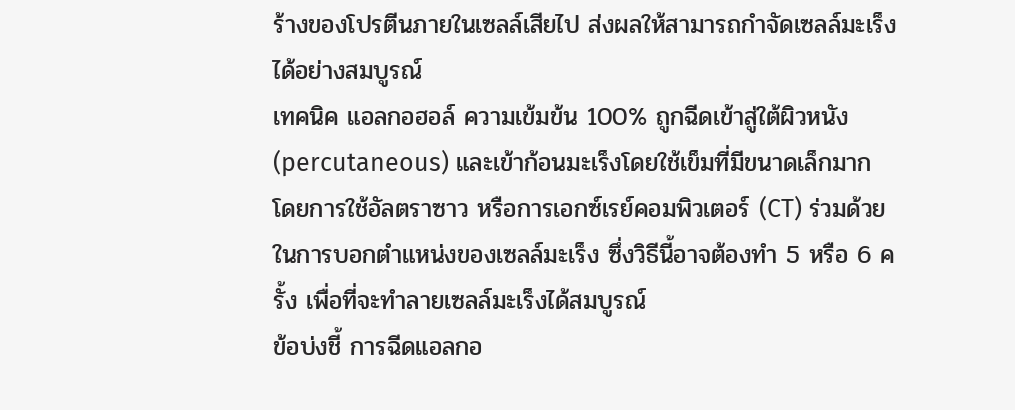ร้างของโปรตีนภายในเซลล์เสียไป ส่งผลให้สามารถกำจัดเซลล์มะเร็งได้อย่างสมบูรณ์
เทคนิค แอลกอฮอล์ ความเข้มข้น 100% ถูกฉีดเข้าสู่ใต้ผิวหนัง (percutaneous) และเข้าก้อนมะเร็งโดยใช้เข็มที่มีขนาดเล็กมาก โดยการใช้อัลตราซาว หรือการเอกซ์เรย์คอมพิวเตอร์ (CT) ร่วมด้วยในการบอกตำแหน่งของเซลล์มะเร็ง ซึ่งวิธีนี้อาจต้องทำ 5 หรือ 6 ครั้ง เพื่อที่จะทำลายเซลล์มะเร็งได้สมบูรณ์
ข้อบ่งชี้ การฉีดแอลกอ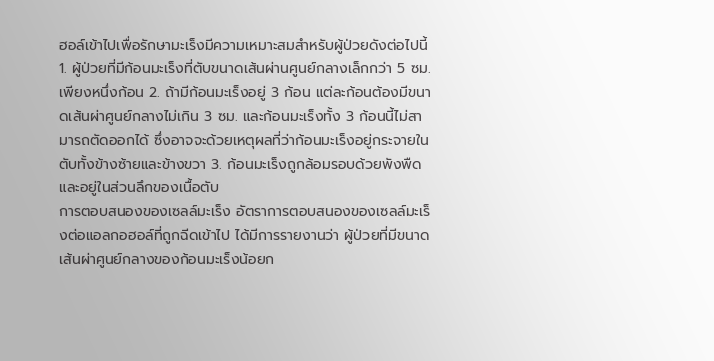ฮอล์เข้าไปเพื่อรักษามะเร็งมีความเหมาะสมสำหรับผู้ป่วยดังต่อไปนี้ 1. ผู้ป่วยที่มีก้อนมะเร็งที่ตับขนาดเส้นผ่านศูนย์กลางเล็กกว่า 5 ซม. เพียงหนึ่งก้อน 2. ถ้ามีก้อนมะเร็งอยู่ 3 ก้อน แต่ละก้อนต้องมีขนาดเส้นผ่าศูนย์กลางไม่เกิน 3 ซม. และก้อนมะเร็งทั้ง 3 ก้อนนี้ไม่สามารถตัดออกได้ ซึ่งอาจจะด้วยเหตุผลที่ว่าก้อนมะเร็งอยู่กระจายในตับทั้งข้างซ้ายและข้างขวา 3. ก้อนมะเร็งถูกล้อมรอบด้วยพังพืดและอยู่ในส่วนลึกของเนื้อตับ
การตอบสนองของเซลล์มะเร็ง อัตราการตอบสนองของเซลล์มะเร็งต่อแอลกอฮอล์ที่ถูกฉีดเข้าไป ได้มีการรายงานว่า ผู้ป่วยที่มีขนาดเส้นผ่าศูนย์กลางของก้อนมะเร็งน้อยก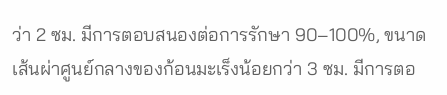ว่า 2 ซม. มีการตอบสนองต่อการรักษา 90–100%, ขนาดเส้นผ่าศูนย์กลางของก้อนมะเร็งน้อยกว่า 3 ซม. มีการตอ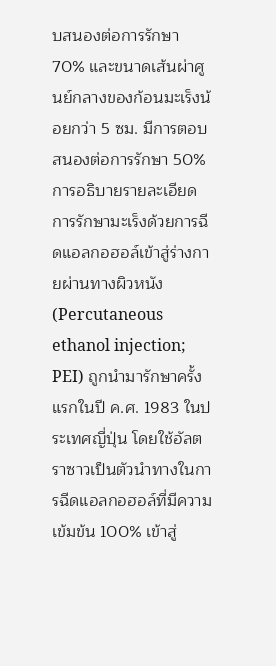บสนองต่อการรักษา 70% และขนาดเส้นผ่าศูนย์กลางของก้อนมะเร็งน้อยกว่า 5 ซม. มีการตอบสนองต่อการรักษา 50%
การอธิบายรายละเอียด การรักษามะเร็งด้วยการฉีดแอลกอฮอล์เข้าสู่ร่างกายผ่านทางผิวหนัง (Percutaneous ethanol injection; PEI) ถูกนำมารักษาครั้งแรกในปี ค.ศ. 1983 ในประเทศญี่ปุ่น โดยใช้อัลตราซาวเป็นตัวนำทางในการฉีดแอลกอฮอล์ที่มีความเข้มข้น 100% เข้าสู่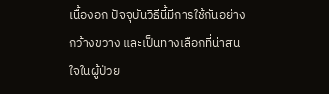เนื้องอก ปัจจุบันวิธีนี้มีการใช้กันอย่างกว้างขวาง และเป็นทางเลือกที่น่าสนใจในผู้ป่วย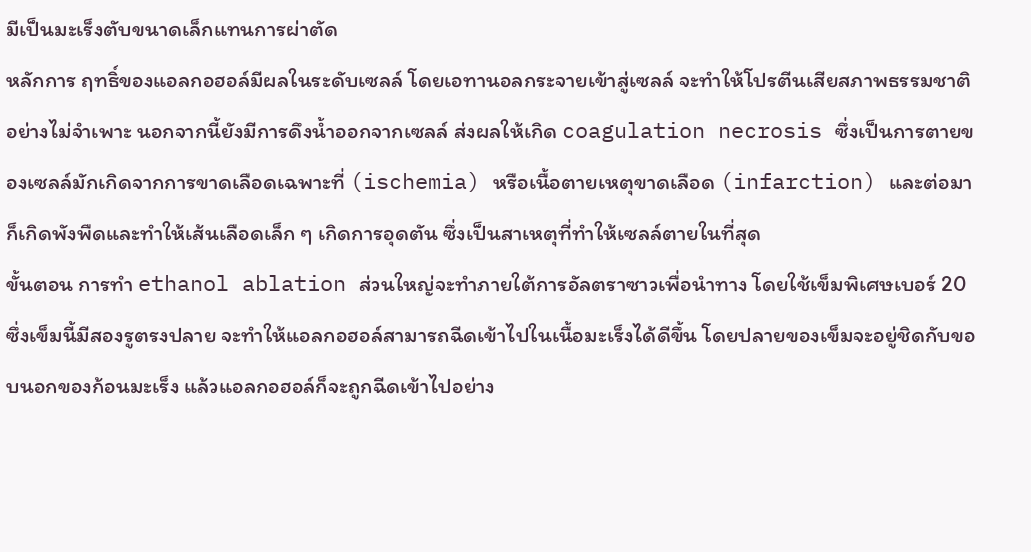มีเป็นมะเร็งตับขนาดเล็กแทนการผ่าตัด
หลักการ ฤทธิ์ของแอลกอฮอล์มีผลในระดับเซลล์ โดยเอทานอลกระจายเข้าสู่เซลล์ จะทำให้โปรตีนเสียสภาพธรรมชาติอย่างไม่จำเพาะ นอกจากนี้ยังมีการดึงน้ำออกจากเซลล์ ส่งผลให้เกิด coagulation necrosis ซึ่งเป็นการตายของเซลล์มักเกิดจากการขาดเลือดเฉพาะที่ (ischemia) หรือเนื้อตายเหตุขาดเลือด (infarction) และต่อมาก็เกิดพังพืดและทำให้เส้นเลือดเล็ก ๆ เกิดการอุดตัน ซึ่งเป็นสาเหตุที่ทำให้เซลล์ตายในที่สุด
ขั้นตอน การทำ ethanol ablation ส่วนใหญ่จะทำภายใต้การอัลตราซาวเพื่อนำทาง โดยใช้เข็มพิเศษเบอร์ 20 ซึ่งเข็มนี้มีสองรูตรงปลาย จะทำให้แอลกอฮอล์สามารถฉีดเข้าไปในเนื้อมะเร็งได้ดีขึ้น โดยปลายของเข็มจะอยู่ชิดกับขอบนอกของก้อนมะเร็ง แล้วแอลกอฮอล์ก็จะถูกฉีดเข้าไปอย่าง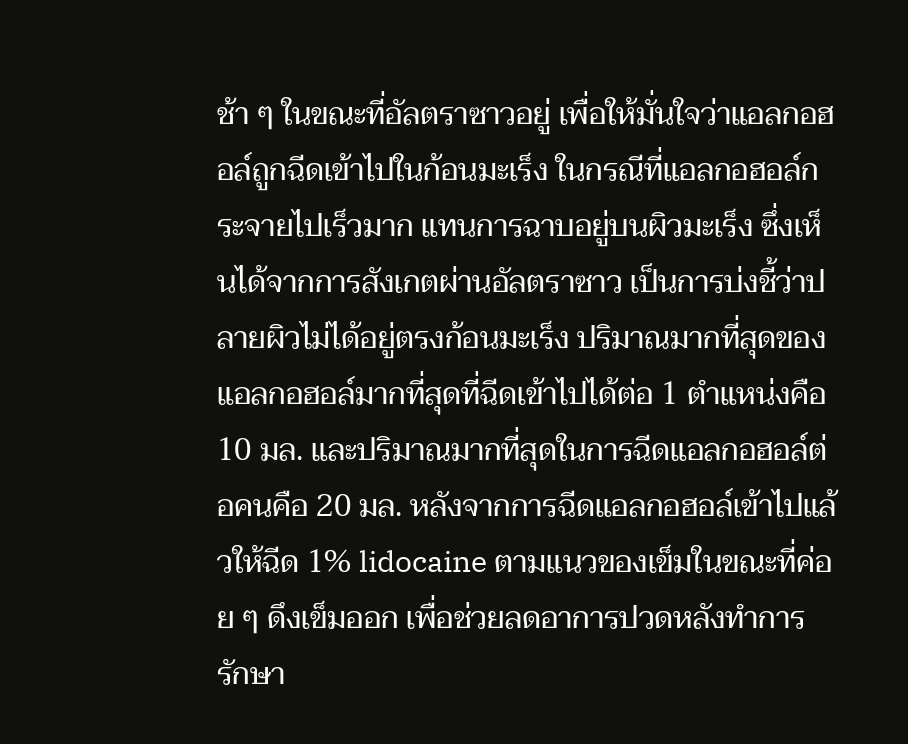ช้า ๆ ในขณะที่อัลตราซาวอยู่ เพื่อให้มั่นใจว่าแอลกอฮอล์ถูกฉีดเข้าไปในก้อนมะเร็ง ในกรณีที่แอลกอฮอล์กระจายไปเร็วมาก แทนการฉาบอยู่บนผิวมะเร็ง ซึ่งเห็นได้จากการสังเกตผ่านอัลตราซาว เป็นการบ่งชี้ว่าปลายผิวไม่ได้อยู่ตรงก้อนมะเร็ง ปริมาณมากที่สุดของแอลกอฮอล์มากที่สุดที่ฉีดเข้าไปได้ต่อ 1 ตำแหน่งคือ 10 มล. และปริมาณมากที่สุดในการฉีดแอลกอฮอล์ต่อคนคือ 20 มล. หลังจากการฉีดแอลกอฮอล์เข้าไปแล้วให้ฉีด 1% lidocaine ตามแนวของเข็มในขณะที่ค่อย ๆ ดึงเข็มออก เพื่อช่วยลดอาการปวดหลังทำการรักษา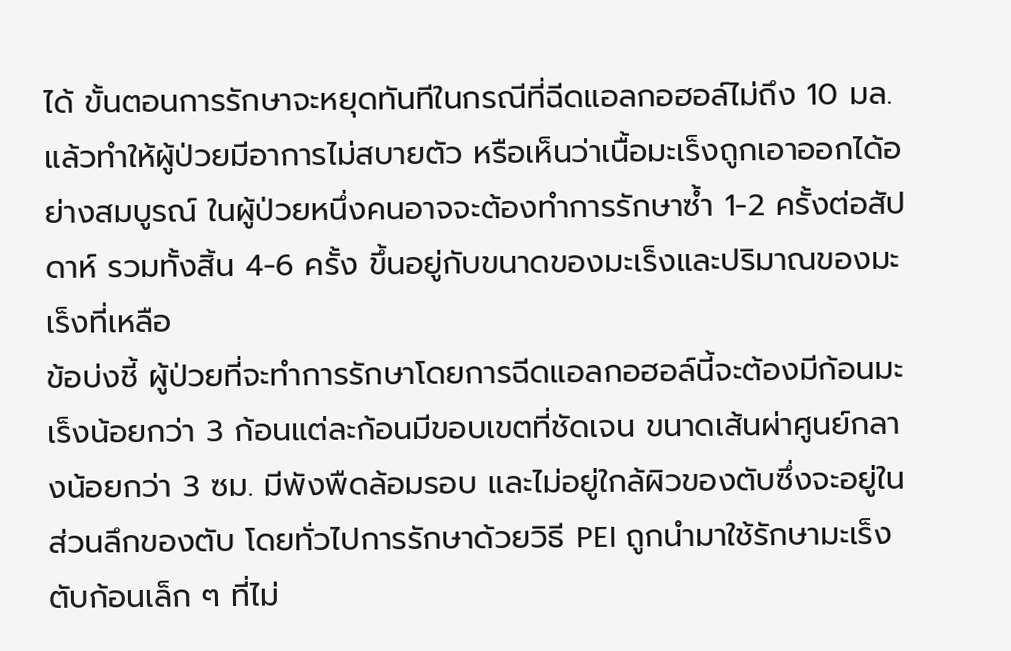ได้ ขั้นตอนการรักษาจะหยุดทันทีในกรณีที่ฉีดแอลกอฮอล์ไม่ถึง 10 มล. แล้วทำให้ผู้ป่วยมีอาการไม่สบายตัว หรือเห็นว่าเนื้อมะเร็งถูกเอาออกได้อย่างสมบูรณ์ ในผู้ป่วยหนึ่งคนอาจจะต้องทำการรักษาซ้ำ 1-2 ครั้งต่อสัปดาห์ รวมทั้งสิ้น 4-6 ครั้ง ขึ้นอยู่กับขนาดของมะเร็งและปริมาณของมะเร็งที่เหลือ
ข้อบ่งชี้ ผู้ป่วยที่จะทำการรักษาโดยการฉีดแอลกอฮอล์นี้จะต้องมีก้อนมะเร็งน้อยกว่า 3 ก้อนแต่ละก้อนมีขอบเขตที่ชัดเจน ขนาดเส้นผ่าศูนย์กลางน้อยกว่า 3 ซม. มีพังพืดล้อมรอบ และไม่อยู่ใกล้ผิวของตับซึ่งจะอยู่ในส่วนลึกของตับ โดยทั่วไปการรักษาด้วยวิธี PEI ถูกนำมาใช้รักษามะเร็งตับก้อนเล็ก ๆ ที่ไม่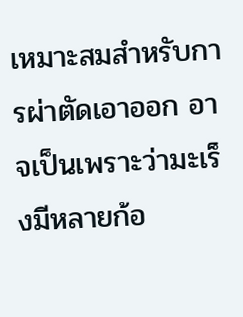เหมาะสมสำหรับการผ่าตัดเอาออก อาจเป็นเพราะว่ามะเร็งมีหลายก้อ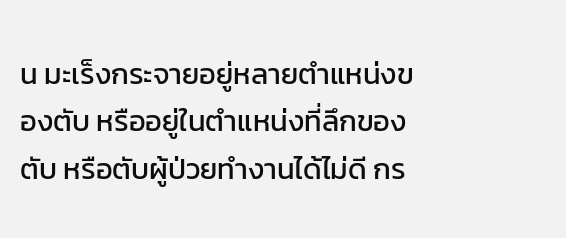น มะเร็งกระจายอยู่หลายตำแหน่งของตับ หรืออยู่ในตำแหน่งที่ลึกของตับ หรือตับผู้ป่วยทำงานได้ไม่ดี กร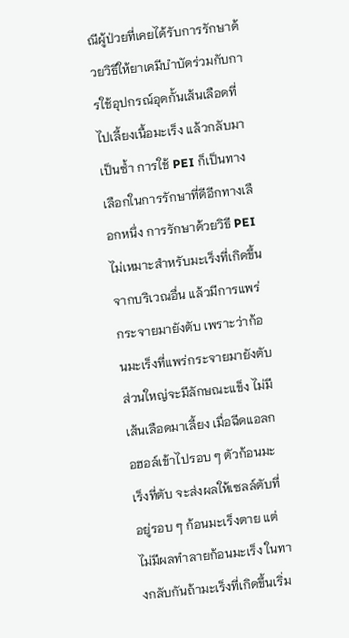ณีผู้ป่วยที่เคยได้รับการรักษาด้วยวิธีให้ยาเคมีบำบัดร่วมกับการใช้อุปกรณ์อุดกั้นเส้นเลือดที่ไปเลี้ยงเนื้อมะเร็ง แล้วกลับมาเป็นซ้ำ การใช้ PEI ก็เป็นทางเลือกในการรักษาที่ดีอีกทางเลือกหนึ่ง การรักษาด้วยวิธี PEI ไม่เหมาะสำหรับมะเร็งที่เกิดขึ้นจากบริเวณอื่น แล้วมีการแพร่กระจายมายังตับ เพราะว่าก้อนมะเร็งที่แพร่กระจายมายังตับส่วนใหญ่จะมีลักษณะแข็ง ไม่มีเส้นเลือดมาเลี้ยง เมื่อฉีดแอลกอฮอล์เข้าไปรอบ ๆ ตัวก้อนมะเร็งที่ตับ จะส่งผลให้เซลล์ตับที่อยู่รอบ ๆ ก้อนมะเร็งตาย แต่ไม่มีผลทำลายก้อนมะเร็ง ในทางกลับกันถ้ามะเร็งที่เกิดขึ้นเริ่ม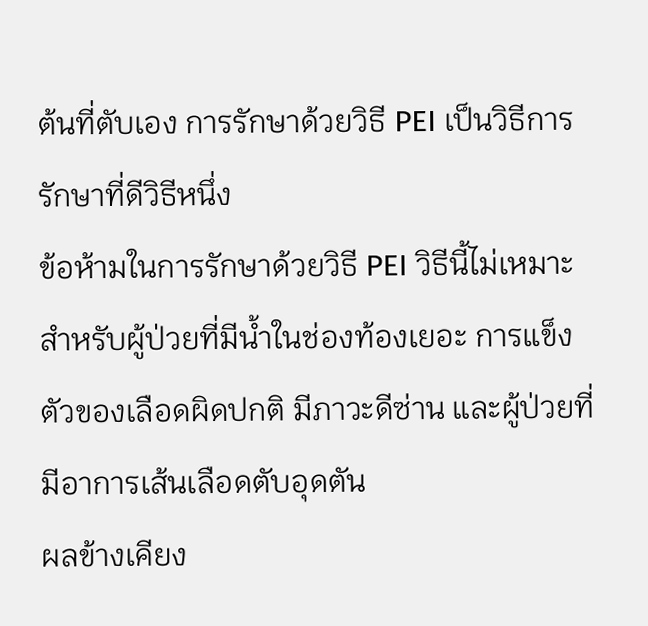ต้นที่ตับเอง การรักษาด้วยวิธี PEI เป็นวิธีการรักษาที่ดีวิธีหนึ่ง
ข้อห้ามในการรักษาด้วยวิธี PEI วิธีนี้ไม่เหมาะสำหรับผู้ป่วยที่มีน้ำในช่องท้องเยอะ การแข็งตัวของเลือดผิดปกติ มีภาวะดีซ่าน และผู้ป่วยที่มีอาการเส้นเลือดตับอุดตัน
ผลข้างเคียง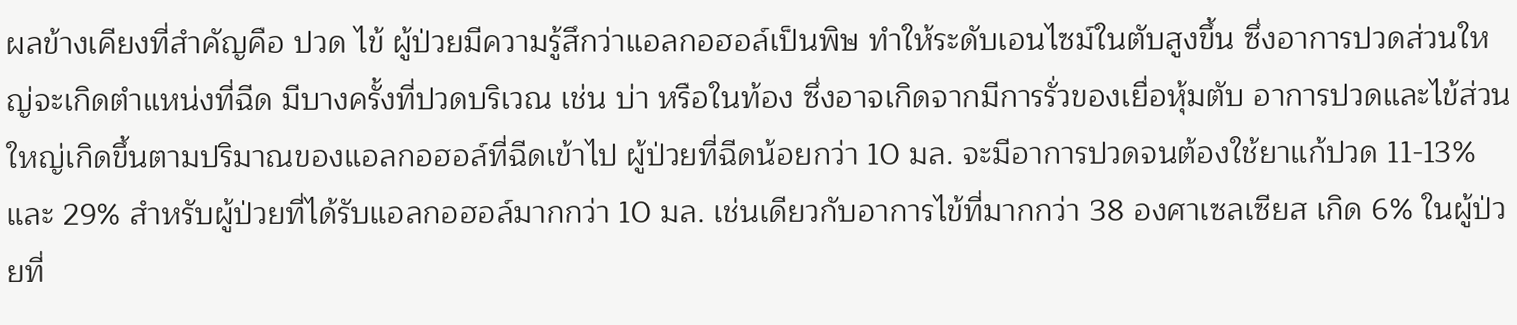ผลข้างเคียงที่สำคัญคือ ปวด ไข้ ผู้ป่วยมีความรู้สึกว่าแอลกอฮอล์เป็นพิษ ทำให้ระดับเอนไซม์ในตับสูงขึ้น ซึ่งอาการปวดส่วนใหญ่จะเกิดตำแหน่งที่ฉีด มีบางครั้งที่ปวดบริเวณ เช่น บ่า หรือในท้อง ซึ่งอาจเกิดจากมีการรั่วของเยื่อหุ้มตับ อาการปวดและไข้ส่วนใหญ่เกิดขึ้นตามปริมาณของแอลกอฮอล์ที่ฉีดเข้าไป ผู้ป่วยที่ฉีดน้อยกว่า 10 มล. จะมีอาการปวดจนต้องใช้ยาแก้ปวด 11-13% และ 29% สำหรับผู้ป่วยที่ได้รับแอลกอฮอล์มากกว่า 10 มล. เช่นเดียวกับอาการไข้ที่มากกว่า 38 องศาเซลเซียส เกิด 6% ในผู้ป่วยที่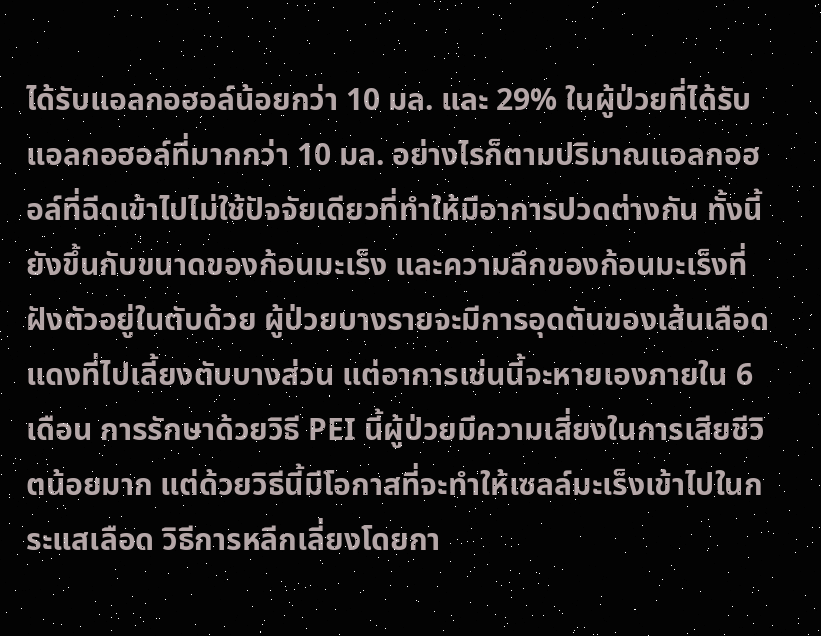ได้รับแอลกอฮอล์น้อยกว่า 10 มล. และ 29% ในผู้ป่วยที่ได้รับแอลกอฮอล์ที่มากกว่า 10 มล. อย่างไรก็ตามปริมาณแอลกอฮอล์ที่ฉีดเข้าไปไม่ใช้ปัจจัยเดียวที่ทำให้มีอาการปวดต่างกัน ทั้งนี้ยังขึ้นกับขนาดของก้อนมะเร็ง และความลึกของก้อนมะเร็งที่ฝังตัวอยู่ในตับด้วย ผู้ป่วยบางรายจะมีการอุดตันของเส้นเลือดแดงที่ไปเลี้ยงตับบางส่วน แต่อาการเช่นนี้จะหายเองภายใน 6 เดือน การรักษาด้วยวิธี PEI นี้ผู้ป่วยมีความเสี่ยงในการเสียชีวิตน้อยมาก แต่ด้วยวิธีนี้มีโอกาสที่จะทำให้เซลล์มะเร็งเข้าไปในกระแสเลือด วิธีการหลีกเลี่ยงโดยกา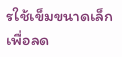รใช้เข็มขนาดเล็กเพื่อลด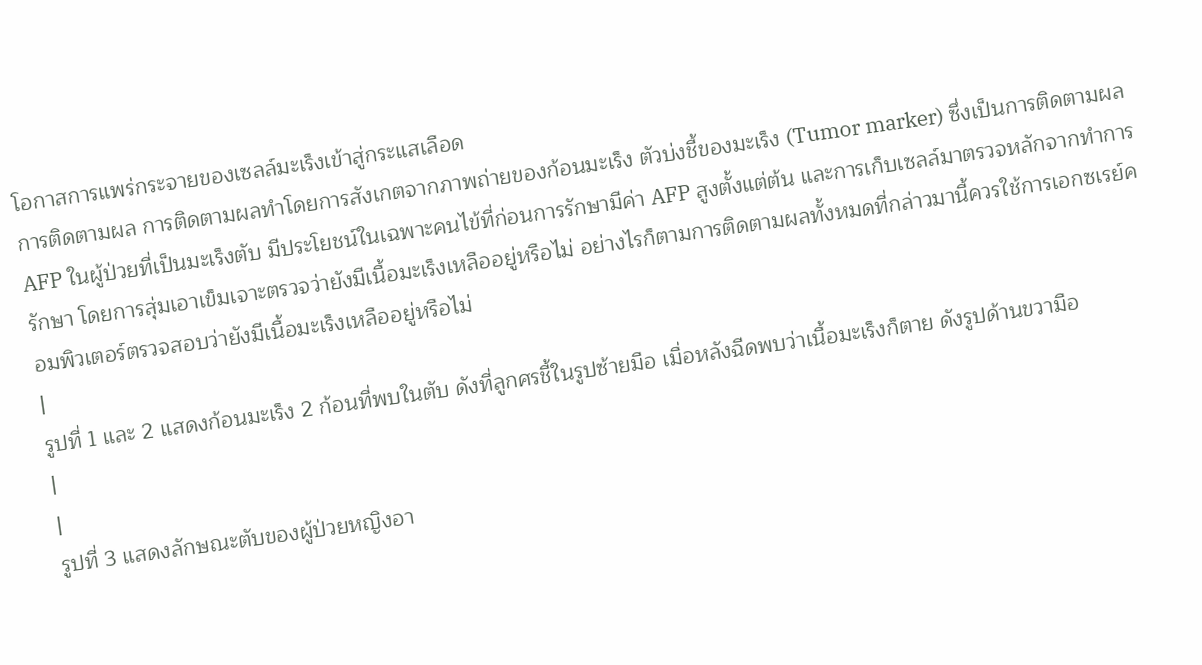โอกาสการแพร่กระจายของเซลล์มะเร็งเข้าสู่กระแสเลือด
การติดตามผล การติดตามผลทำโดยการสังเกตจากภาพถ่ายของก้อนมะเร็ง ตัวบ่งชี้ของมะเร็ง (Tumor marker) ซึ่งเป็นการติดตามผล AFP ในผู้ป่วยที่เป็นมะเร็งตับ มีประโยชน์ในเฉพาะคนไข้ที่ก่อนการรักษามีค่า AFP สูงตั้งแต่ต้น และการเก็บเซลล์มาตรวจหลักจากทำการรักษา โดยการสุ่มเอาเข็มเจาะตรวจว่ายังมีเนื้อมะเร็งเหลืออยู่หรือไม่ อย่างไรก็ตามการติดตามผลทั้งหมดที่กล่าวมานี้ควรใช้การเอกซเรย์คอมพิวเตอร์ตรวจสอบว่ายังมีเนื้อมะเร็งเหลืออยู่หรือไม่
|
รูปที่ 1 และ 2 แสดงก้อนมะเร็ง 2 ก้อนที่พบในตับ ดังที่ลูกศรชี้ในรูปซ้ายมือ เมื่อหลังฉีดพบว่าเนื้อมะเร็งก็ตาย ดังรูปด้านขวามือ
|
|
รูปที่ 3 แสดงลักษณะตับของผู้ป่วยหญิงอา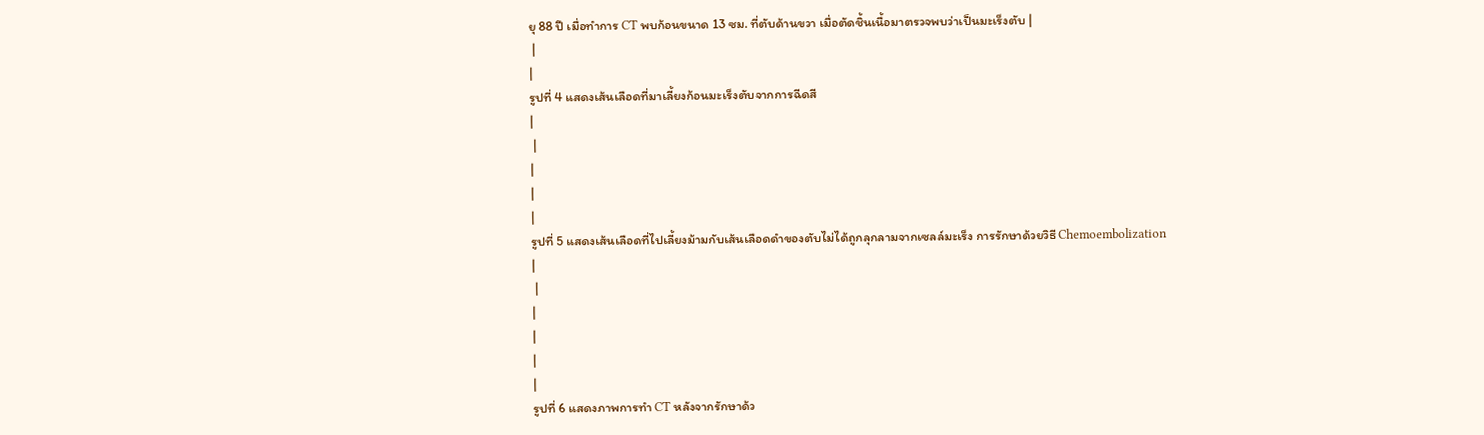ยุ 88 ปี เมื่อทำการ CT พบก้อนขนาด 13 ซม. ที่ตับด้านขวา เมื่อตัดชิ้นเนื้อมาตรวจพบว่าเป็นมะเร็งตับ |
 |
|
รูปที่ 4 แสดงเส้นเลือดที่มาเลี้ยงก้อนมะเร็งตับจากการฉีดสี
|
 |
|
|
|
รูปที่ 5 แสดงเส้นเลือดที่ไปเลี้ยงม้ามกับเส้นเลือดดำของตับไม่ได้ถูกลุกลามจากเซลล์มะเร็ง การรักษาด้วยวิธี Chemoembolization
|
 |
|
|
|
|
รูปที่ 6 แสดงภาพการทำ CT หลังจากรักษาด้ว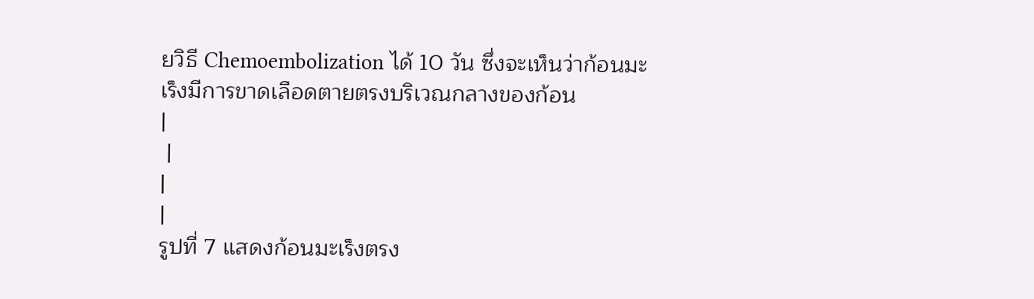ยวิธี Chemoembolization ได้ 10 วัน ซึ่งจะเห็นว่าก้อนมะเร็งมีการขาดเลือดตายตรงบริเวณกลางของก้อน
|
 |
|
|
รูปที่ 7 แสดงก้อนมะเร็งตรง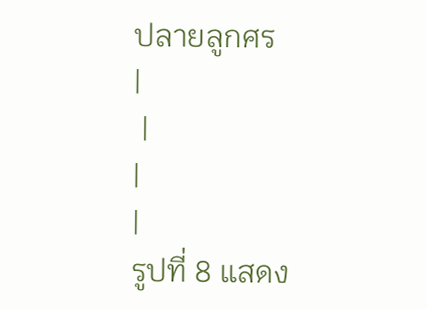ปลายลูกศร
|
 |
|
|
รูปที่ 8 แสดง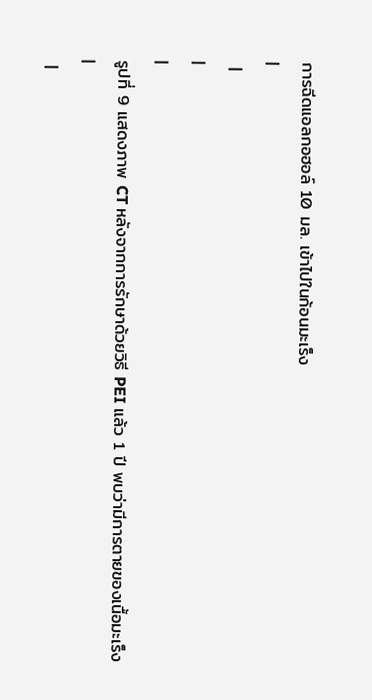การฉีดแอลกอฮอล์ 10 มล. เข้าไปในก้อนมะเร็ง
|
 |
|
|
รูปที่ 9 แสดงภาพ CT หลังจากการรักษาด้วยวิธี PEI แล้ว 1 ปี พบว่ามีการตายของเนื้อมะเร็ง
|
 |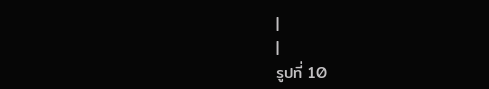|
|
รูปที่ 10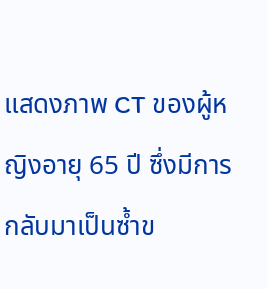แสดงภาพ CT ของผู้หญิงอายุ 65 ปี ซึ่งมีการกลับมาเป็นซ้ำข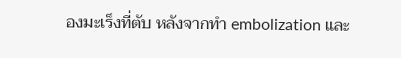องมะเร็งที่ตับ หลังจากทำ embolization และ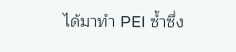ได้มาทำ PEI ซ้ำซึ่ง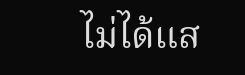ไม่ได้แส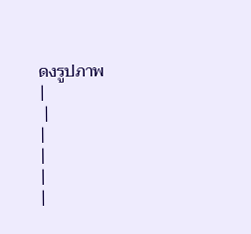ดงรูปภาพ
|
 |
|
|
|
|